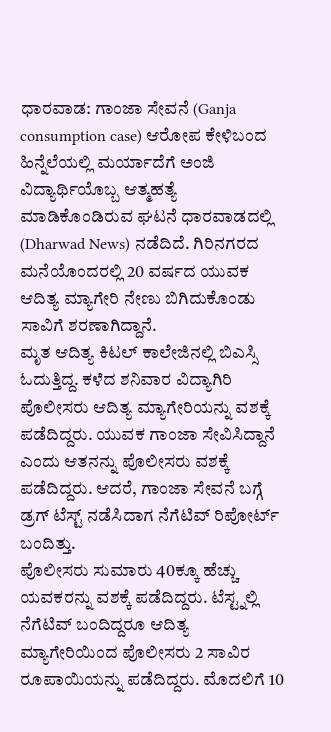ಧಾರವಾಡ: ಗಾಂಜಾ ಸೇವನೆ (Ganja consumption case) ಆರೋಪ ಕೇಳಿಬಂದ ಹಿನ್ನೆಲೆಯಲ್ಲಿ ಮರ್ಯಾದೆಗೆ ಅಂಜಿ ವಿದ್ಯಾರ್ಥಿಯೊಬ್ಬ ಆತ್ಮಹತ್ಯೆ ಮಾಡಿಕೊಂಡಿರುವ ಘಟನೆ ಧಾರವಾಡದಲ್ಲಿ (Dharwad News) ನಡೆದಿದೆ. ಗಿರಿನಗರದ ಮನೆಯೊಂದರಲ್ಲಿ 20 ವರ್ಷದ ಯುವಕ ಆದಿತ್ಯ ಮ್ಯಾಗೇರಿ ನೇಣು ಬಿಗಿದುಕೊಂಡು ಸಾವಿಗೆ ಶರಣಾಗಿದ್ದಾನೆ.
ಮೃತ ಆದಿತ್ಯ ಕಿಟಲ್ ಕಾಲೇಜಿನಲ್ಲಿ ಬಿಎಸ್ಸಿ ಓದುತ್ತಿದ್ದ. ಕಳೆದ ಶನಿವಾರ ವಿದ್ಯಾಗಿರಿ ಪೊಲೀಸರು ಆದಿತ್ಯ ಮ್ಯಾಗೇರಿಯನ್ನು ವಶಕ್ಕೆ ಪಡೆದಿದ್ದರು. ಯುವಕ ಗಾಂಜಾ ಸೇವಿಸಿದ್ದಾನೆ ಎಂದು ಆತನನ್ನು ಪೊಲೀಸರು ವಶಕ್ಕೆ ಪಡೆದಿದ್ದರು. ಆದರೆ, ಗಾಂಜಾ ಸೇವನೆ ಬಗ್ಗೆ ಡ್ರಗ್ ಟೆಸ್ಟ್ ನಡೆಸಿದಾಗ ನೆಗೆಟಿವ್ ರಿಪೋರ್ಟ್ ಬಂದಿತ್ತು.
ಪೊಲೀಸರು ಸುಮಾರು 40ಕ್ಕೂ ಹೆಚ್ಚು ಯವಕರನ್ನು ವಶಕ್ಕೆ ಪಡೆದಿದ್ದರು. ಟೆಸ್ಟ್ನಲ್ಲಿ ನೆಗೆಟಿವ್ ಬಂದಿದ್ದರೂ ಆದಿತ್ಯ ಮ್ಯಾಗೇರಿಯಿಂದ ಪೊಲೀಸರು 2 ಸಾವಿರ ರೂಪಾಯಿಯನ್ನು ಪಡೆದಿದ್ದರು. ಮೊದಲಿಗೆ 10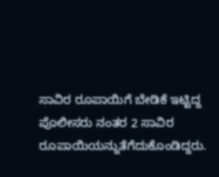ಸಾವಿರ ರೂಪಾಯಿಗೆ ಬೇಡಿಕೆ ಇಟ್ಟಿದ್ದ ಪೊಲೀಸರು ನಂತರ 2 ಸಾವಿರ ರೂಪಾಯಿಯನ್ನುತೆಗೆದುಕೊಂಡಿದ್ದರು.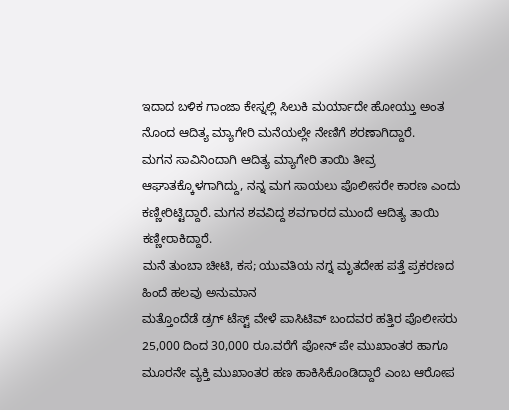ಇದಾದ ಬಳಿಕ ಗಾಂಜಾ ಕೇಸ್ನಲ್ಲಿ ಸಿಲುಕಿ ಮರ್ಯಾದೇ ಹೋಯ್ತು ಅಂತ ನೊಂದ ಆದಿತ್ಯ ಮ್ಯಾಗೇರಿ ಮನೆಯಲ್ಲೇ ನೇಣಿಗೆ ಶರಣಾಗಿದ್ದಾರೆ.
ಮಗನ ಸಾವಿನಿಂದಾಗಿ ಆದಿತ್ಯ ಮ್ಯಾಗೇರಿ ತಾಯಿ ತೀವ್ರ ಆಘಾತಕ್ಕೊಳಗಾಗಿದ್ದು, ನನ್ನ ಮಗ ಸಾಯಲು ಪೊಲೀಸರೇ ಕಾರಣ ಎಂದು ಕಣ್ಣೀರಿಟ್ಟಿದ್ದಾರೆ. ಮಗನ ಶವವಿದ್ದ ಶವಗಾರದ ಮುಂದೆ ಆದಿತ್ಯ ತಾಯಿ ಕಣ್ಣೀರಾಕಿದ್ದಾರೆ.
ಮನೆ ತುಂಬಾ ಚೀಟಿ, ಕಸ; ಯುವತಿಯ ನಗ್ನ ಮೃತದೇಹ ಪತ್ತೆ ಪ್ರಕರಣದ ಹಿಂದೆ ಹಲವು ಅನುಮಾನ
ಮತ್ತೊಂದೆಡೆ ಡ್ರಗ್ ಟೆಸ್ಟ್ ವೇಳೆ ಪಾಸಿಟಿವ್ ಬಂದವರ ಹತ್ತಿರ ಪೊಲೀಸರು 25,000 ದಿಂದ 30,000 ರೂ.ವರೆಗೆ ಪೋನ್ ಪೇ ಮುಖಾಂತರ ಹಾಗೂ ಮೂರನೇ ವ್ಯಕ್ತಿ ಮುಖಾಂತರ ಹಣ ಹಾಕಿಸಿಕೊಂಡಿದ್ದಾರೆ ಎಂಬ ಆರೋಪ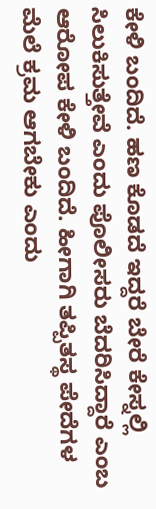ಕೇಳಿ ಬಂದಿದೆ. ಹಣ ಕೊಡದೆ ಇದ್ದರೆ ಬೇರೆ ಕೇಸ್ನಲ್ಲಿ ಸಿಲುಕಿಸುತ್ತೇವೆ ಎಂದು ಪೊಲೀಸರು ಬೆದರಿಸಿದ್ದಾರೆ ಎಂಬ ಆರೋಪ ಕೇಳಿ ಬಂದಿದೆ. ಹೀಗಾಗಿ ತಪ್ಪಿತಸ್ಥ ಪೇದೆಗಳ ಮೆಲೆ ಕ್ರಮ ಆಗಬೇಕು ಎಂದು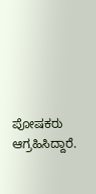ಪೋಷಕರು ಆಗ್ರಹಿಸಿದ್ದಾರೆ.